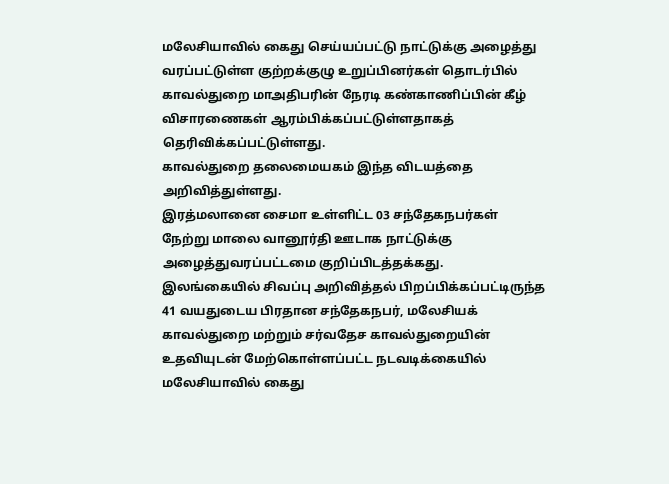மலேசியாவில் கைது செய்யப்பட்டு நாட்டுக்கு அழைத்து வரப்பட்டுள்ள குற்றக்குழு உறுப்பினர்கள் தொடர்பில் காவல்துறை மாஅதிபரின் நேரடி கண்காணிப்பின் கீழ் விசாரணைகள் ஆரம்பிக்கப்பட்டுள்ளதாகத் தெரிவிக்கப்பட்டுள்ளது.
காவல்துறை தலைமையகம் இந்த விடயத்தை அறிவித்துள்ளது.
இரத்மலானை சைமா உள்ளிட்ட 03 சந்தேகநபர்கள் நேற்று மாலை வானூர்தி ஊடாக நாட்டுக்கு அழைத்துவரப்பட்டமை குறிப்பிடத்தக்கது.
இலங்கையில் சிவப்பு அறிவித்தல் பிறப்பிக்கப்பட்டிருந்த 41 வயதுடைய பிரதான சந்தேகநபர், மலேசியக் காவல்துறை மற்றும் சர்வதேச காவல்துறையின் உதவியுடன் மேற்கொள்ளப்பட்ட நடவடிக்கையில் மலேசியாவில் கைது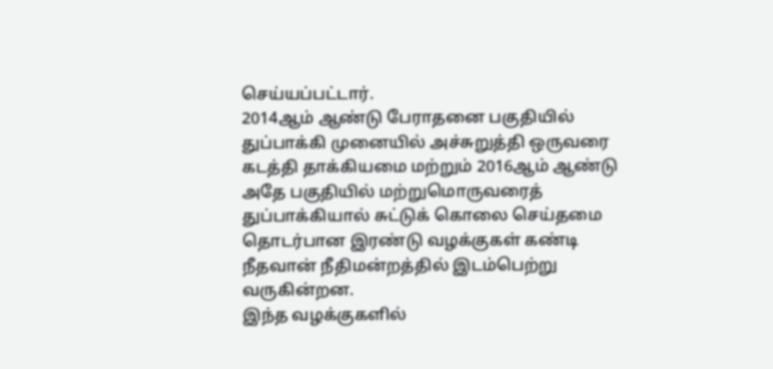செய்யப்பட்டார்.
2014ஆம் ஆண்டு பேராதனை பகுதியில் துப்பாக்கி முனையில் அச்சுறுத்தி ஒருவரை கடத்தி தாக்கியமை மற்றும் 2016ஆம் ஆண்டு அதே பகுதியில் மற்றுமொருவரைத் துப்பாக்கியால் சுட்டுக் கொலை செய்தமை தொடர்பான இரண்டு வழக்குகள் கண்டி நீதவான் நீதிமன்றத்தில் இடம்பெற்று வருகின்றன.
இந்த வழக்குகளில்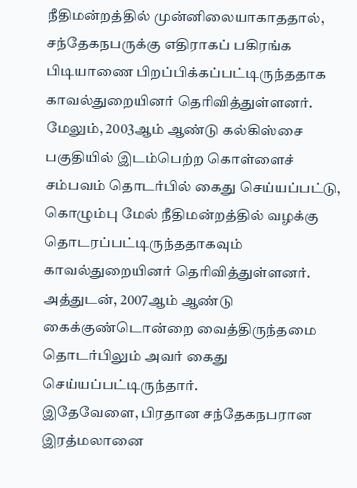நீதிமன்றத்தில் முன்னிலையாகாததால், சந்தேகநபருக்கு எதிராகப் பகிரங்க பிடியாணை பிறப்பிக்கப்பட்டிருந்ததாக காவல்துறையினர் தெரிவித்துள்ளனர்.
மேலும், 2003ஆம் ஆண்டு கல்கிஸ்சை பகுதியில் இடம்பெற்ற கொள்ளைச் சம்பவம் தொடர்பில் கைது செய்யப்பட்டு, கொழும்பு மேல் நீதிமன்றத்தில் வழக்கு தொடரப்பட்டிருந்ததாகவும் காவல்துறையினர் தெரிவித்துள்ளனர்.
அத்துடன், 2007ஆம் ஆண்டு கைக்குண்டொன்றை வைத்திருந்தமை தொடர்பிலும் அவர் கைது செய்யப்பட்டிருந்தார்.
இதேவேளை, பிரதான சந்தேகநபரான இரத்மலானை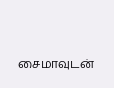சைமாவுடன்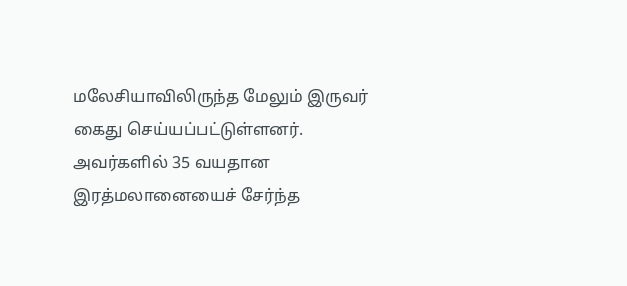மலேசியாவிலிருந்த மேலும் இருவர் கைது செய்யப்பட்டுள்ளனர்.
அவர்களில் 35 வயதான இரத்மலானையைச் சேர்ந்த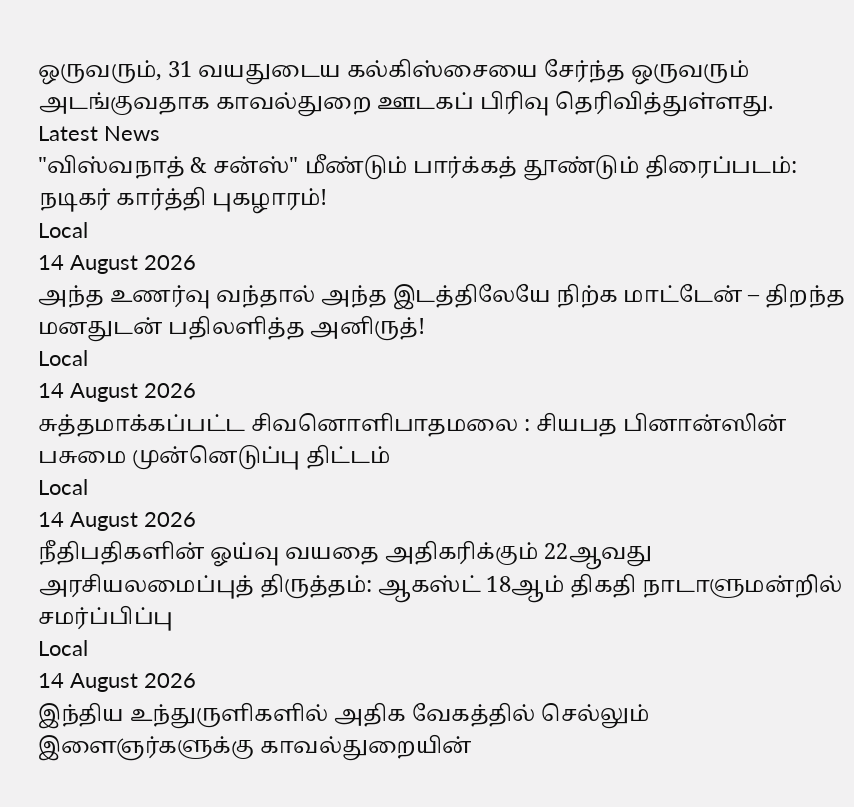ஒருவரும், 31 வயதுடைய கல்கிஸ்சையை சேர்ந்த ஒருவரும் அடங்குவதாக காவல்துறை ஊடகப் பிரிவு தெரிவித்துள்ளது.
Latest News
"விஸ்வநாத் & சன்ஸ்" மீண்டும் பார்க்கத் தூண்டும் திரைப்படம்: நடிகர் கார்த்தி புகழாரம்!
Local
14 August 2026
அந்த உணர்வு வந்தால் அந்த இடத்திலேயே நிற்க மாட்டேன் – திறந்த மனதுடன் பதிலளித்த அனிருத்!
Local
14 August 2026
சுத்தமாக்கப்பட்ட சிவனொளிபாதமலை : சியபத பினான்ஸின் பசுமை முன்னெடுப்பு திட்டம்
Local
14 August 2026
நீதிபதிகளின் ஓய்வு வயதை அதிகரிக்கும் 22ஆவது அரசியலமைப்புத் திருத்தம்: ஆகஸ்ட் 18ஆம் திகதி நாடாளுமன்றில் சமர்ப்பிப்பு
Local
14 August 2026
இந்திய உந்துருளிகளில் அதிக வேகத்தில் செல்லும் இளைஞர்களுக்கு காவல்துறையின்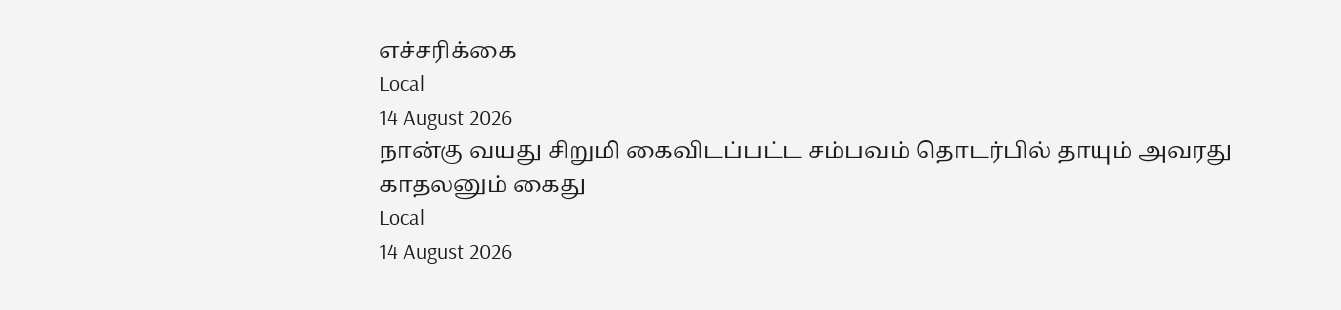எச்சரிக்கை
Local
14 August 2026
நான்கு வயது சிறுமி கைவிடப்பட்ட சம்பவம் தொடர்பில் தாயும் அவரது காதலனும் கைது
Local
14 August 2026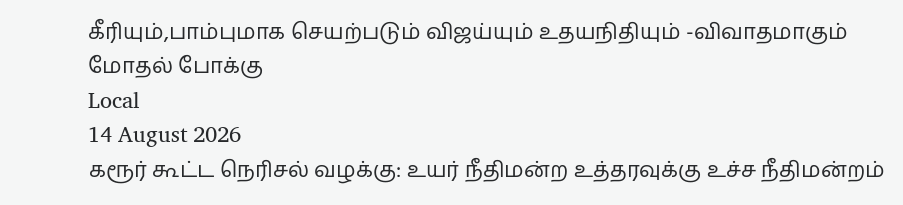கீரியும்,பாம்புமாக செயற்படும் விஜய்யும் உதயநிதியும் -விவாதமாகும் மோதல் போக்கு
Local
14 August 2026
கரூர் கூட்ட நெரிசல் வழக்கு: உயர் நீதிமன்ற உத்தரவுக்கு உச்ச நீதிமன்றம்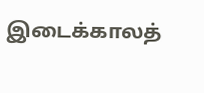இடைக்காலத்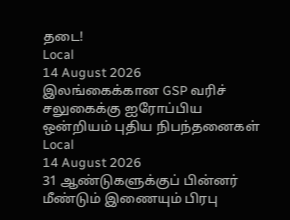தடை!
Local
14 August 2026
இலங்கைக்கான GSP வரிச் சலுகைக்கு ஐரோப்பிய ஒன்றியம் புதிய நிபந்தனைகள்
Local
14 August 2026
31 ஆண்டுகளுக்குப் பின்னர் மீண்டும் இணையும் பிரபு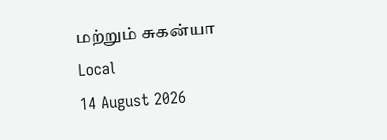மற்றும் சுகன்யா
Local
14 August 2026